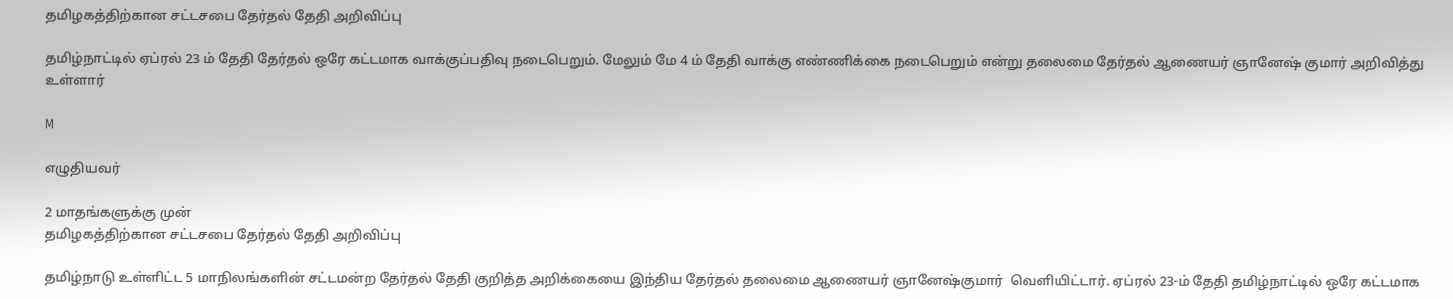தமிழகத்திற்கான சட்டசபை தேர்தல் தேதி அறிவிப்பு

தமிழ்நாட்டில் ஏப்ரல் 23 ம் தேதி தேர்தல் ஒரே கட்டமாக வாக்குப்பதிவு நடைபெறும். மேலும் மே 4 ம் தேதி வாக்கு எண்ணிக்கை நடைபெறும் என்று தலைமை தேர்தல் ஆணையர் ஞானேஷ் குமார் அறிவித்து உள்ளார்

M

எழுதியவர்

2 மாதங்களுக்கு முன்
தமிழகத்திற்கான சட்டசபை தேர்தல் தேதி அறிவிப்பு

தமிழ்நாடு உள்ளிட்ட 5 மாநிலங்களின் சட்டமன்ற தேர்தல் தேதி குறித்த அறிக்கையை இந்திய தேர்தல் தலைமை ஆணையர் ஞானேஷ்குமார்  வெளியிட்டார். ஏப்ரல் 23-ம் தேதி தமிழ்நாட்டில் ஒரே கட்டமாக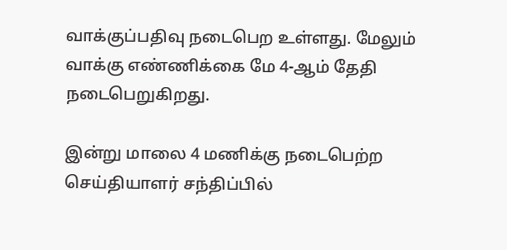வாக்குப்பதிவு நடைபெற உள்ளது. மேலும் வாக்கு எண்ணிக்கை மே 4-ஆம் தேதி நடைபெறுகிறது.

இன்று மாலை 4 மணிக்கு நடைபெற்ற செய்தியாளர் சந்திப்பில்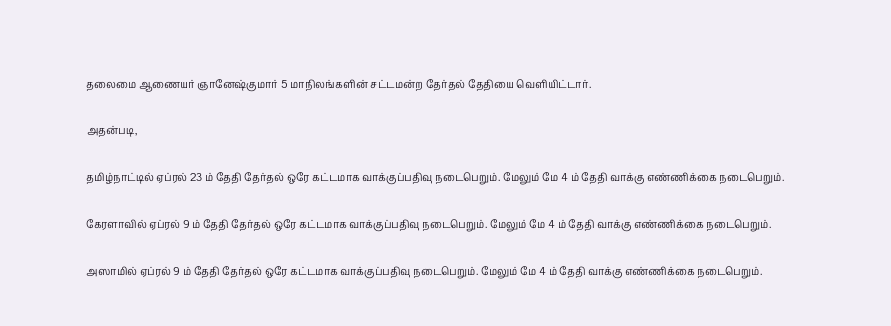தலைமை ஆணையர் ஞானேஷ்குமார் 5 மாநிலங்களின் சட்டமன்ற தேர்தல் தேதியை வெளியிட்டார்.

அதன்படி,

தமிழ்நாட்டில் ஏப்ரல் 23 ம் தேதி தேர்தல் ஒரே கட்டமாக வாக்குப்பதிவு நடைபெறும். மேலும் மே 4 ம் தேதி வாக்கு எண்ணிக்கை நடைபெறும்.

கேரளாவில் ஏப்ரல் 9 ம் தேதி தேர்தல் ஒரே கட்டமாக வாக்குப்பதிவு நடைபெறும். மேலும் மே 4 ம் தேதி வாக்கு எண்ணிக்கை நடைபெறும்.

அஸாமில் ஏப்ரல் 9 ம் தேதி தேர்தல் ஒரே கட்டமாக வாக்குப்பதிவு நடைபெறும். மேலும் மே 4 ம் தேதி வாக்கு எண்ணிக்கை நடைபெறும்.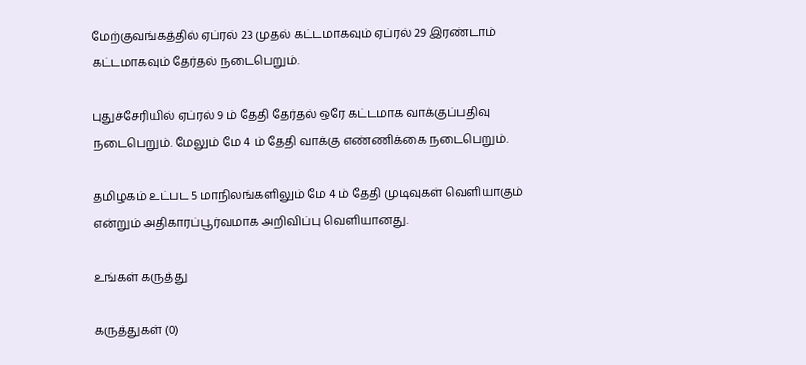மேற்குவங்கத்தில் ஏப்ரல் 23 முதல் கட்டமாகவும் ஏப்ரல் 29 இரண்டாம் கட்டமாகவும் தேர்தல் நடைபெறும்.

புதுச்சேரியில் ஏப்ரல் 9 ம் தேதி தேர்தல் ஒரே கட்டமாக வாக்குப்பதிவு நடைபெறும். மேலும் மே 4 ம் தேதி வாக்கு எண்ணிக்கை நடைபெறும்.

தமிழகம் உட்பட 5 மாநிலங்களிலும் மே 4 ம் தேதி முடிவுகள் வெளியாகும் என்றும் அதிகாரப்பூர்வமாக அறிவிப்பு வெளியானது.

உங்கள் கருத்து

கருத்துகள் (0)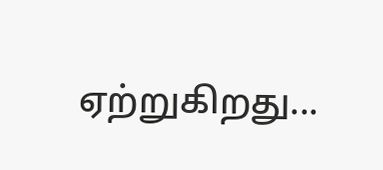ஏற்றுகிறது...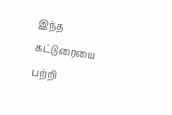இந்த கட்டுரையை பற்றி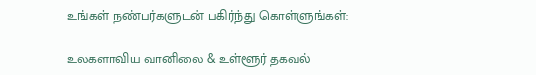உங்கள் நண்பர்களுடன் பகிர்ந்து கொள்ளுங்கள்:

உலகளாவிய வானிலை & உள்ளூர் தகவல்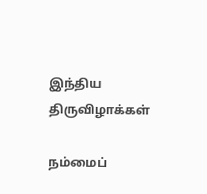இந்திய திருவிழாக்கள்

நம்மைப்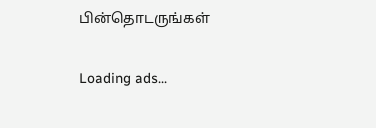பின்தொடருங்கள்

Loading ads...